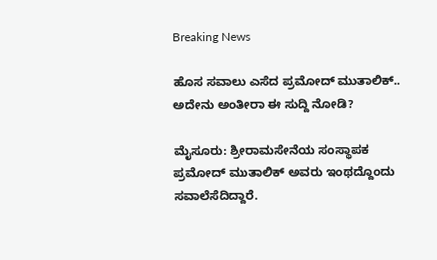Breaking News

ಹೊಸ ಸವಾಲು ಎಸೆದ ಪ್ರಮೋದ್ ಮುತಾಲಿಕ್.. ಅದೇನು ಅಂತೀರಾ ಈ ಸುದ್ದಿ ನೋಡಿ?

ಮೈಸೂರು: ಶ್ರೀರಾಮಸೇನೆಯ ಸಂಸ್ಥಾಪಕ ಪ್ರಮೋದ್ ಮುತಾಲಿಕ್ ಅವರು ಇಂಥದ್ದೊಂದು ಸವಾಲೆಸೆದಿದ್ದಾರೆ.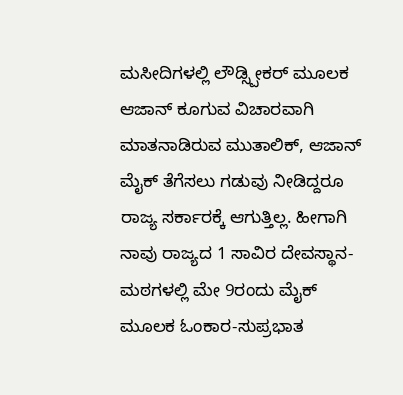ಮಸೀದಿಗಳಲ್ಲಿ ಲೌಡ್ಸ್ಪೀಕರ್ ಮೂಲಕ ಆಜಾನ್ ಕೂಗುವ ವಿಚಾರವಾಗಿ ಮಾತನಾಡಿರುವ ಮುತಾಲಿಕ್, ಆಜಾನ್ ಮೈಕ್ ತೆಗೆಸಲು ಗಡುವು ನೀಡಿದ್ದರೂ ರಾಜ್ಯ ಸರ್ಕಾರಕ್ಕೆ ಆಗುತ್ತಿಲ್ಲ. ಹೀಗಾಗಿ ನಾವು ರಾಜ್ಯದ 1 ಸಾವಿರ ದೇವಸ್ಥಾನ-ಮಠಗಳಲ್ಲಿ ಮೇ 9ರಂದು ಮೈಕ್ ಮೂಲಕ ಓಂಕಾರ-ಸುಪ್ರಭಾತ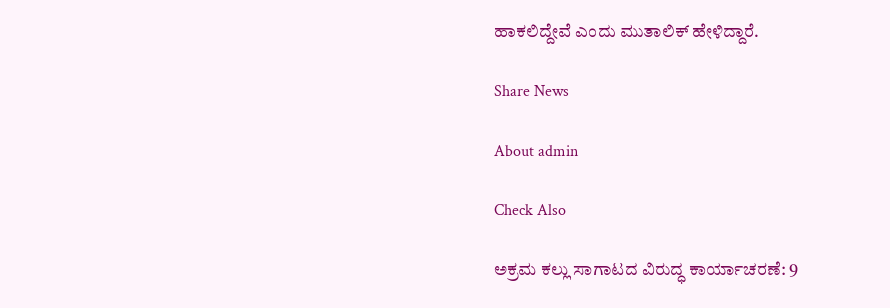ಹಾಕಲಿದ್ದೇವೆ ಎಂದು ಮುತಾಲಿಕ್ ಹೇಳಿದ್ದಾರೆ.

Share News

About admin

Check Also

ಅಕ್ರಮ ಕಲ್ಲು ಸಾಗಾಟದ ವಿರುದ್ಧ ಕಾರ್ಯಾಚರಣೆ: 9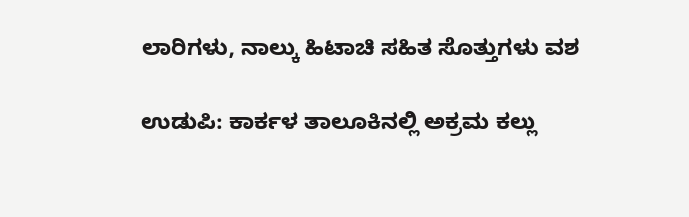ಲಾರಿಗಳು, ನಾಲ್ಕು ಹಿಟಾಚಿ ಸಹಿತ ಸೊತ್ತುಗಳು ವಶ

ಉಡುಪಿ: ಕಾರ್ಕಳ ತಾಲೂಕಿನಲ್ಲಿ ಅಕ್ರಮ ಕಲ್ಲು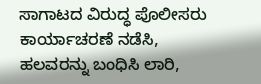ಸಾಗಾಟದ ವಿರುದ್ಧ ಪೊಲೀಸರು ಕಾರ್ಯಾಚರಣೆ ನಡೆಸಿ, ಹಲವರನ್ನು ಬಂಧಿಸಿ ಲಾರಿ,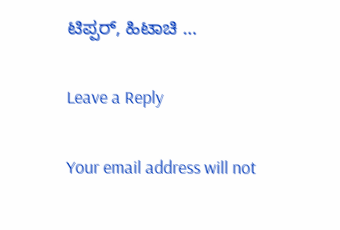ಟಿಪ್ಪರ್, ಹಿಟಾಚಿ …

Leave a Reply

Your email address will not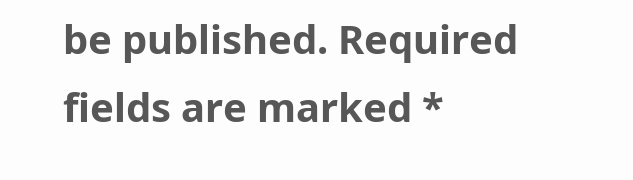be published. Required fields are marked *